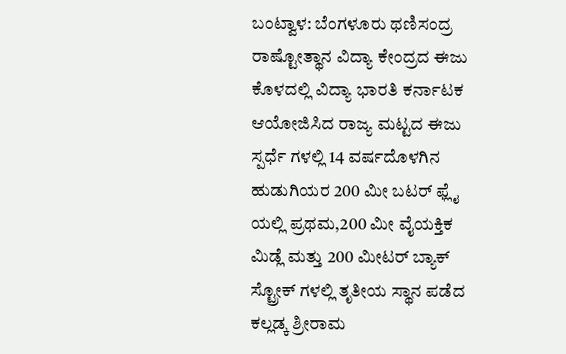ಬಂಟ್ವಾಳ: ಬೆಂಗಳೂರು ಥಣಿಸಂದ್ರ ರಾಷ್ಟೋತ್ಥಾನ ವಿದ್ಯಾ ಕೇಂದ್ರದ ಈಜು ಕೊಳದಲ್ಲಿ ವಿದ್ಯಾ ಭಾರತಿ ಕರ್ನಾಟಕ ಆಯೋಜಿಸಿದ ರಾಜ್ಯ ಮಟ್ಟದ ಈಜು ಸ್ಪರ್ಧೆ ಗಳಲ್ಲಿ 14 ವರ್ಷದೊಳಗಿನ ಹುಡುಗಿಯರ 200 ಮೀ ಬಟರ್ ಫ್ಲೈ ಯಲ್ಲಿ ಪ್ರಥಮ,200 ಮೀ ವೈಯಕ್ತಿಕ ಮಿಡ್ಲೆ ಮತ್ತು 200 ಮೀಟರ್ ಬ್ಯಾಕ್ ಸ್ಟ್ರೋಕ್ ಗಳಲ್ಲಿ ತೃತೀಯ ಸ್ಥಾನ ಪಡೆದ ಕಲ್ಲಡ್ಕ ಶ್ರೀರಾಮ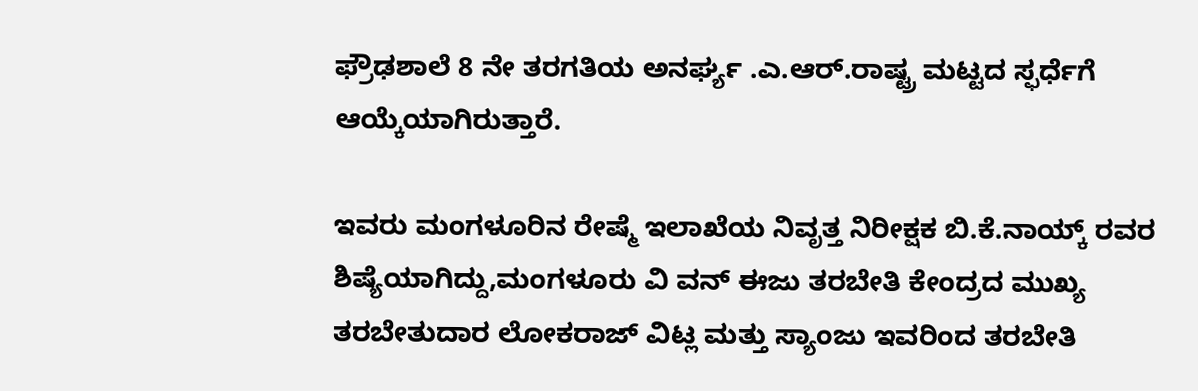ಫ್ರೌಢಶಾಲೆ 8 ನೇ ತರಗತಿಯ ಅನರ್ಘ್ಯ .ಎ‌.ಆರ್.ರಾಷ್ಟ್ರ ಮಟ್ಟದ ಸ್ಫರ್ಧೆಗೆ ಆಯ್ಕೆಯಾಗಿರುತ್ತಾರೆ.

ಇವರು ಮಂಗಳೂರಿನ ರೇಷ್ಮೆ ಇಲಾಖೆಯ ನಿವೃತ್ತ ನಿರೀಕ್ಷಕ ಬಿ.ಕೆ.ನಾಯ್ಕ್ ರವರ ಶಿಷ್ಯೆಯಾಗಿದ್ದು,ಮಂಗಳೂರು ವಿ ವನ್ ಈಜು ತರಬೇತಿ ಕೇಂದ್ರದ ಮುಖ್ಯ ತರಬೇತುದಾರ ಲೋಕರಾಜ್ ವಿಟ್ಲ ಮತ್ತು ಸ್ಯಾಂಜು ಇವರಿಂದ ತರಬೇತಿ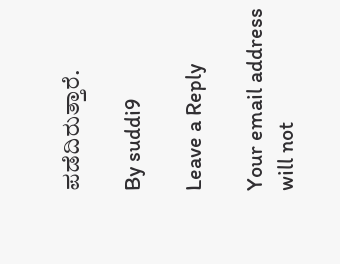ಪಡೆದಿರುತ್ತಾರೆ.

By suddi9

Leave a Reply

Your email address will not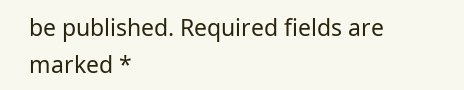be published. Required fields are marked *